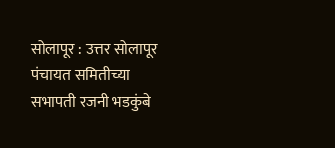सोलापूर : उत्तर सोलापूर पंचायत समितीच्या सभापती रजनी भडकुंबे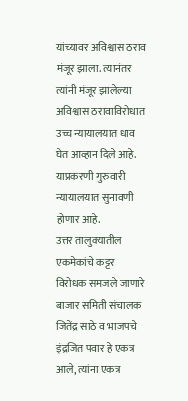यांच्यावर अविश्वास ठराव मंजूर झाला. त्यानंतर त्यांनी मंजूर झालेल्या अविश्वास ठरावाविरोधात उच्च न्यायालयात धाव घेत आव्हान दिले आहे. याप्रकरणी गुरुवारी न्यायालयात सुनावणी होणार आहे.
उत्तर तालुक्यातील एकमेकांचे कट्टर विरोधक समजले जाणारे बाजार समिती संचालक जितेंद्र साठे व भाजपचे इंद्रजित पवार हे एकत्र आले, त्यांना एकत्र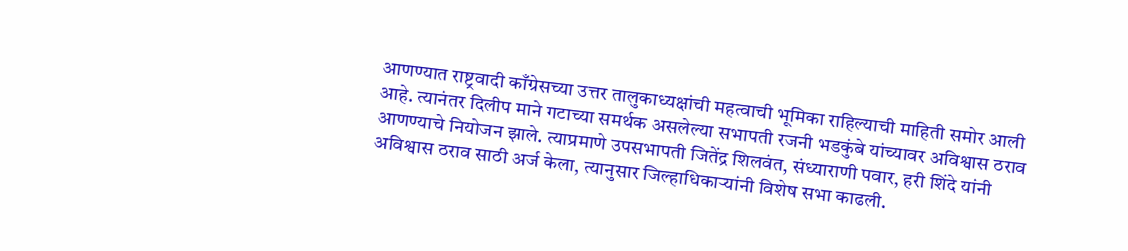आणण्यात राष्ट्रवादी काँग्रेसच्या उत्तर तालुकाध्यक्षांची महत्वाची भूमिका राहिल्याची माहिती समोर आली आहे. त्यानंतर दिलीप माने गटाच्या समर्थक असलेल्या सभापती रजनी भडकुंबे यांच्यावर अविश्वास ठराव आणण्याचे नियोजन झाले. त्याप्रमाणे उपसभापती जितेंद्र शिलवंत, संध्याराणी पवार, हरी शिंदे यांनी अविश्वास ठराव साठी अर्ज केला, त्यानुसार जिल्हाधिकाऱ्यांनी विशेष सभा काढली.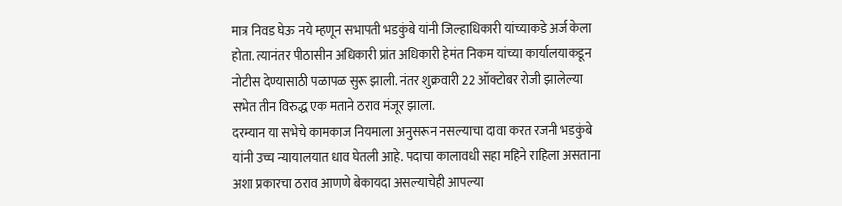मात्र निवड घेऊ नये म्हणून सभापती भडकुंबे यांनी जिल्हाधिकारी यांच्याकडे अर्ज केला होता. त्यानंतर पीठासीन अधिकारी प्रांत अधिकारी हेमंत निकम यांच्या कार्यालयाकडून नोटीस देण्यासाठी पळापळ सुरू झाली. नंतर शुक्रवारी 22 ऑक्टोबर रोजी झालेल्या सभेत तीन विरुद्ध एक मताने ठराव मंजूर झाला.
दरम्यान या सभेचे कामकाज नियमाला अनुसरून नसल्याचा दावा करत रजनी भडकुंबे यांनी उच्च न्यायालयात धाव घेतली आहे. पदाचा कालावधी सहा महिने राहिला असताना अशा प्रकारचा ठराव आणणे बेकायदा असल्याचेही आपल्या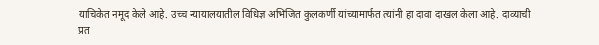याचिकेत नमूद केले आहे. उच्च न्यायालयातील विधिज्ञ अभिजित कुलकर्णी यांच्यामार्फत त्यांनी हा दावा दाखल केला आहे. दाव्याची प्रत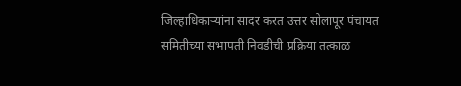जिल्हाधिकाऱ्यांना सादर करत उत्तर सोलापूर पंचायत समितीच्या सभापती निवडीची प्रक्रिया तत्काळ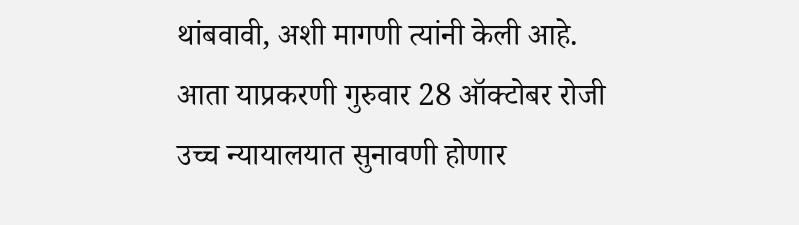थांबवावी, अशी मागणी त्यांनी केली आहे. आता याप्रकरणी गुरुवार 28 ऑक्टोबर रोजी उच्च न्यायालयात सुनावणी होणार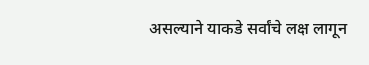असल्याने याकडे सर्वांचे लक्ष लागून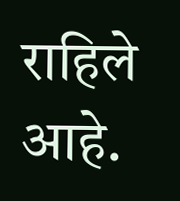राहिले आहे.